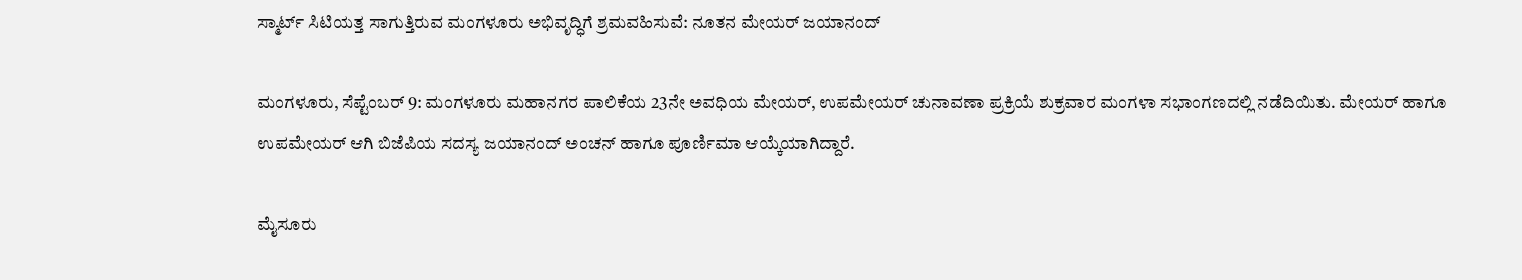ಸ್ಮಾರ್ಟ್ ಸಿಟಿಯತ್ತ ಸಾಗುತ್ತಿರುವ ಮಂಗಳೂರು ಅಭಿವೃದ್ಧಿಗೆ ಶ್ರಮವಹಿಸುವೆ: ನೂತನ ಮೇಯರ್ ಜಯಾನಂದ್

ಮಂಗಳೂರು, ಸೆಪ್ಟೆಂಬರ್ 9: ಮಂಗಳೂರು ಮಹಾನಗರ ಪಾಲಿಕೆಯ 23ನೇ ಅವಧಿಯ ಮೇಯರ್, ಉಪಮೇಯರ್ ಚುನಾವಣಾ ಪ್ರಕ್ರಿಯೆ ಶುಕ್ರವಾರ ಮಂಗಳಾ ಸಭಾಂಗಣದಲ್ಲಿ ನಡೆದಿಯಿತು. ಮೇಯರ್ ಹಾಗೂ ಉಪಮೇಯರ್ ಆಗಿ ಬಿಜೆಪಿಯ ಸದಸ್ಯ ಜಯಾನಂದ್ ಅಂಚನ್ ಹಾಗೂ ಪೂರ್ಣಿಮಾ ಆಯ್ಕೆಯಾಗಿದ್ದಾರೆ‌.

ಮೈಸೂರು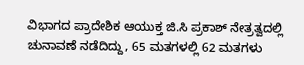ವಿಭಾಗದ ಪ್ರಾದೇಶಿಕ ಆಯುಕ್ತ ಜಿ.ಸಿ ಪ್ರಕಾಶ್ ನೇತ್ರತ್ವದಲ್ಲಿ ಚುನಾವಣೆ ನಡೆದಿದ್ದು, 65 ಮತಗಳಲ್ಲಿ 62 ಮತಗಳು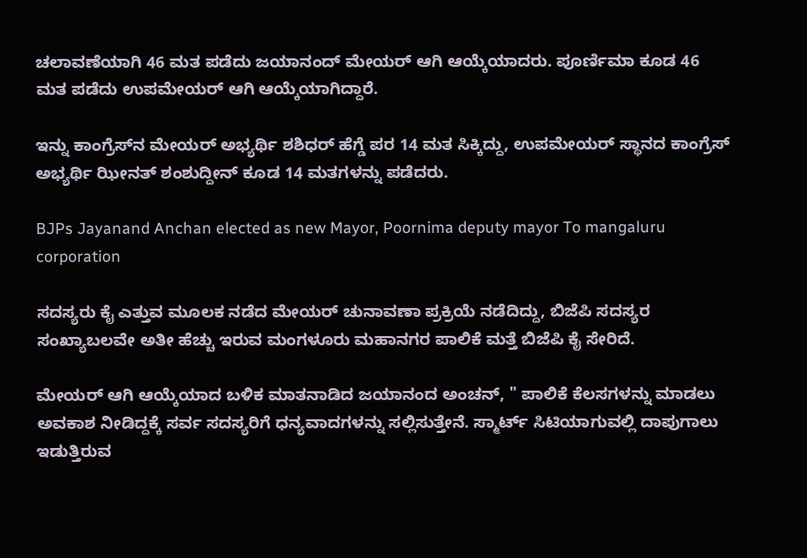ಚಲಾವಣೆಯಾಗಿ 46 ಮತ ಪಡೆದು ಜಯಾನಂದ್ ಮೇಯರ್ ಆಗಿ ಆಯ್ಕೆಯಾದರು. ಪೂರ್ಣಿಮಾ ಕೂಡ 46 ಮತ ಪಡೆದು ಉಪಮೇಯರ್ ಆಗಿ ಆಯ್ಕೆಯಾಗಿದ್ದಾರೆ.

ಇನ್ನು ಕಾಂಗ್ರೆಸ್‌ನ ಮೇಯರ್ ಅಭ್ಯರ್ಥಿ ಶಶಿಧರ್ ಹೆಗ್ಡೆ ಪರ 14 ಮತ ಸಿಕ್ಕಿದ್ದು, ಉಪಮೇಯರ್ ಸ್ಥಾನದ ಕಾಂಗ್ರೆಸ್ ಅಭ್ಯರ್ಥಿ ಝೀನತ್ ಶಂಶುದ್ದೀನ್ ಕೂಡ 14 ಮತಗಳನ್ನು ಪಡೆದರು.

BJPs Jayanand Anchan elected as new Mayor, Poornima deputy mayor To mangaluru corporation

ಸದಸ್ಯರು ಕೈ ಎತ್ತುವ ಮೂಲಕ ನಡೆದ ಮೇಯರ್ ಚುನಾವಣಾ ಪ್ರಕ್ರಿಯೆ ನಡೆದಿದ್ದು, ಬಿಜೆಪಿ ಸದಸ್ಯರ ಸಂಖ್ಯಾಬಲವೇ ಅತೀ ಹೆಚ್ಚು ಇರುವ ಮಂಗಳೂರು ಮಹಾನಗರ ಪಾಲಿಕೆ ಮತ್ತೆ ಬಿಜೆಪಿ ಕೈ ಸೇರಿದೆ.

ಮೇಯರ್ ಆಗಿ ಆಯ್ಕೆಯಾದ ಬಳಿಕ ಮಾತನಾಡಿದ ಜಯಾನಂದ ಅಂಚನ್, " ಪಾಲಿಕೆ ಕೆಲಸಗಳನ್ನು ಮಾಡಲು ಅವಕಾಶ ನೀಡಿದ್ದಕ್ಕೆ ಸರ್ವ ಸದಸ್ಯರಿಗೆ ಧನ್ಯವಾದಗಳನ್ನು ಸಲ್ಲಿಸುತ್ತೇನೆ. ಸ್ಮಾರ್ಟ್ ಸಿಟಿಯಾಗುವಲ್ಲಿ ದಾಪುಗಾಲು ಇಡುತ್ತಿರುವ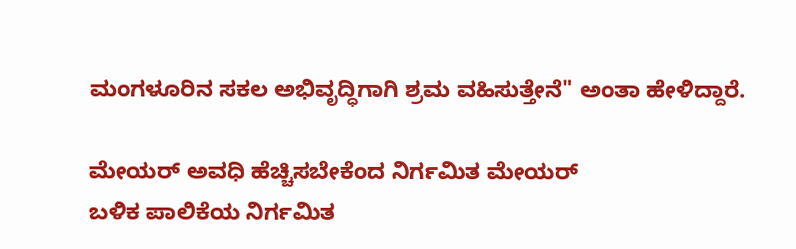ಮಂಗಳೂರಿ‌ನ ಸಕಲ ಅಭಿವೃದ್ಧಿಗಾಗಿ ಶ್ರಮ ವಹಿಸುತ್ತೇನೆ" ಅಂತಾ ಹೇಳಿದ್ದಾರೆ.

ಮೇಯರ್ ಅವಧಿ ಹೆಚ್ಚಿಸಬೇಕೆಂದ ನಿರ್ಗಮಿತ ಮೇಯರ್
ಬಳಿಕ ಪಾಲಿಕೆಯ ನಿರ್ಗಮಿತ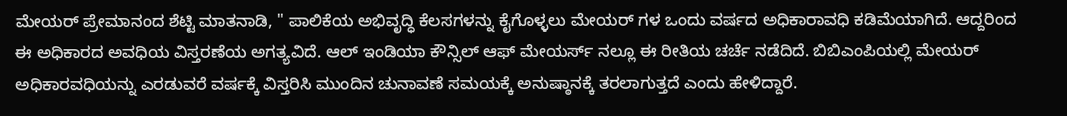ಮೇಯರ್ ಪ್ರೇಮಾನಂದ ಶೆಟ್ಟಿ ಮಾತನಾಡಿ, " ಪಾಲಿಕೆಯ ಅಭಿವೃದ್ಧಿ ಕೆಲಸಗಳನ್ನು ಕೈಗೊಳ್ಳಲು ಮೇಯರ್ ಗಳ ಒಂದು ವರ್ಷದ ಅಧಿಕಾರಾವಧಿ‌ ಕಡಿಮೆಯಾಗಿದೆ. ಆದ್ದರಿಂದ ಈ ಅಧಿಕಾರದ ಅವಧಿಯ ವಿಸ್ತರಣೆಯ ಅಗತ್ಯವಿದೆ. ಆಲ್ ಇಂಡಿಯಾ ಕೌನ್ಸಿಲ್ ‌ಆಫ್ ಮೇಯರ್ಸ್ ನಲ್ಲೂ ಈ ರೀತಿಯ ಚರ್ಚೆ ನಡೆದಿದೆ. ಬಿಬಿಎಂಪಿಯಲ್ಲಿ ಮೇಯರ್ ಅಧಿಕಾರವಧಿಯನ್ನು ಎರಡುವರೆ ವರ್ಷಕ್ಕೆ ವಿಸ್ತರಿಸಿ ಮುಂದಿನ ಚುನಾವಣೆ ಸಮಯಕ್ಕೆ ಅನುಷ್ಠಾನಕ್ಕೆ ತರಲಾಗುತ್ತದೆ ಎಂದು ಹೇಳಿದ್ದಾರೆ.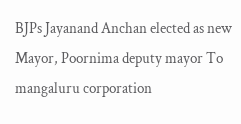BJPs Jayanand Anchan elected as new Mayor, Poornima deputy mayor To mangaluru corporation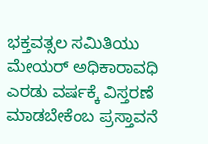ಭಕ್ತವತ್ಸಲ ಸಮಿತಿಯು ಮೇಯರ್ ಅಧಿಕಾರಾವಧಿ ಎರಡು ವರ್ಷಕ್ಕೆ ವಿಸ್ತರಣೆ ಮಾಡಬೇಕೆಂಬ ಪ್ರಸ್ತಾವನೆ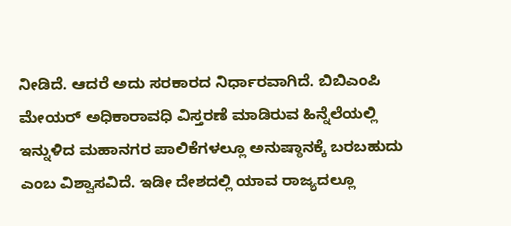ನೀಡಿದೆ. ಆದರೆ ಅದು ಸರಕಾರದ ನಿರ್ಧಾರವಾಗಿದೆ. ಬಿಬಿಎಂಪಿ ಮೇಯರ್ ಅಧಿಕಾರಾವಧಿ ವಿಸ್ತರಣೆ ಮಾಡಿರುವ ಹಿನ್ನೆಲೆಯಲ್ಲಿ ಇನ್ನುಳಿದ ಮಹಾನಗರ ಪಾಲಿಕೆಗಳಲ್ಲೂ ಅನುಷ್ಠಾನಕ್ಕೆ ಬರಬಹುದು ಎಂಬ ವಿಶ್ವಾಸವಿದೆ. ಇಡೀ ದೇಶದಲ್ಲಿ ಯಾವ ರಾಜ್ಯದಲ್ಲೂ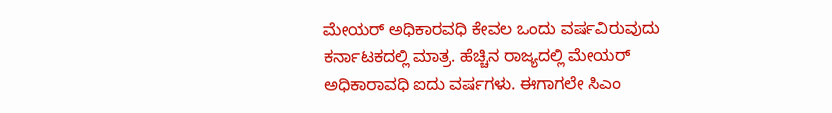ಮೇಯರ್ ಅಧಿಕಾರವಧಿ ಕೇವಲ ಒಂದು ವರ್ಷವಿರುವುದು ಕರ್ನಾಟಕದಲ್ಲಿ ಮಾತ್ರ. ಹೆಚ್ಚಿನ ರಾಜ್ಯದಲ್ಲಿ ಮೇಯರ್ ಅಧಿಕಾರಾವಧಿ ಐದು ವರ್ಷಗಳು. ಈಗಾಗಲೇ ಸಿಎಂ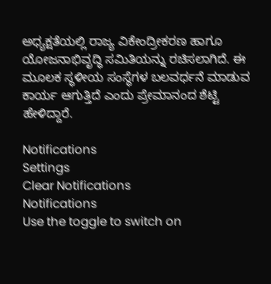ಅಧ್ಯಕ್ಷತೆಯಲ್ಲಿ ರಾಜ್ಯ ವಿಕೇಂದ್ರೀಕರಣ ಹಾಗೂ ಯೋಜನಾಭಿವೃದ್ಧಿ ಸಮಿತಿಯನ್ನು ರಚಿಸಲಾಗಿದೆ. ಈ ಮೂಲಕ ಸ್ಥಳೀಯ ಸಂಸ್ಥೆಗಳ ಬಲವರ್ಧನೆ ಮಾಡುವ ಕಾರ್ಯ ಆಗುತ್ತಿದೆ ಎಂದು ಪ್ರೇಮಾನಂದ ಶೆಟ್ಟಿ ಹೇಳಿದ್ದಾರೆ.

Notifications
Settings
Clear Notifications
Notifications
Use the toggle to switch on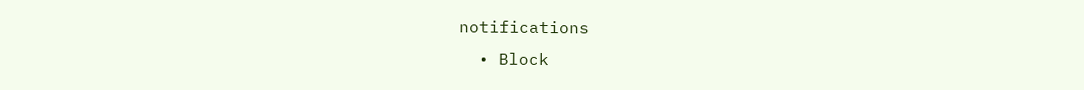notifications
  • Block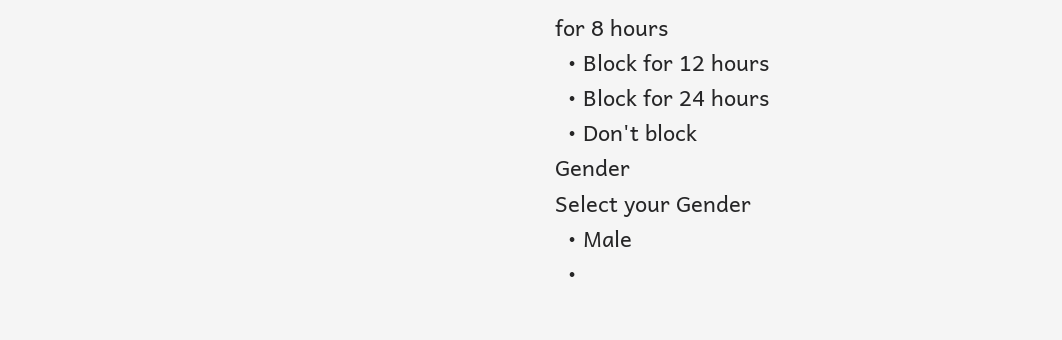for 8 hours
  • Block for 12 hours
  • Block for 24 hours
  • Don't block
Gender
Select your Gender
  • Male
  •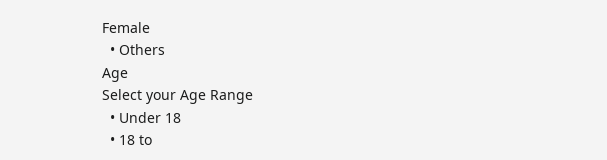Female
  • Others
Age
Select your Age Range
  • Under 18
  • 18 to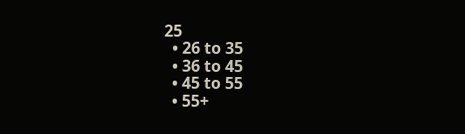25
  • 26 to 35
  • 36 to 45
  • 45 to 55
  • 55+